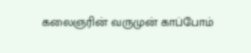கலைஞரின் வருமுன் காப்போம்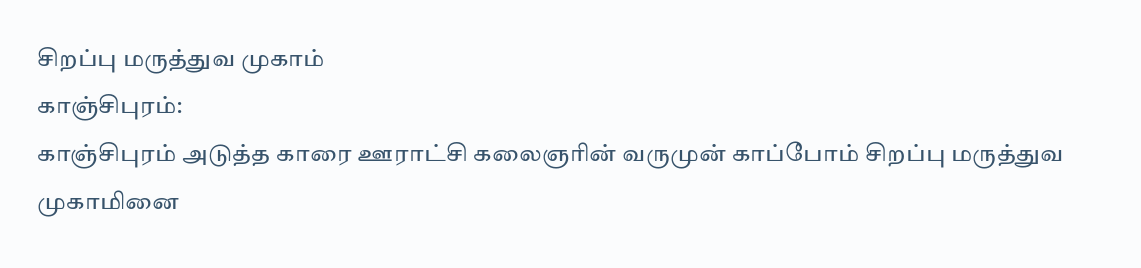சிறப்பு மருத்துவ முகாம்
காஞ்சிபுரம்:
காஞ்சிபுரம் அடுத்த காரை ஊராட்சி கலைஞரின் வருமுன் காப்போம் சிறப்பு மருத்துவ முகாமினை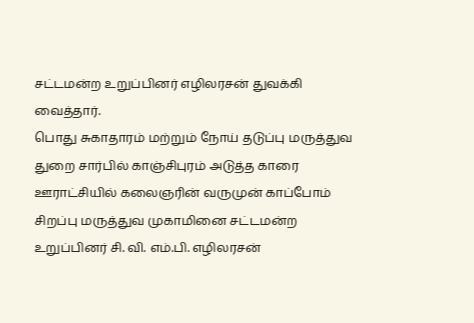சட்டமன்ற உறுப்பினர் எழிலரசன் துவக்கி வைத்தார்.
பொது சுகாதாரம் மற்றும் நோய் தடுப்பு மருத்துவ துறை சார்பில் காஞ்சிபுரம் அடுத்த காரை ஊராட்சியில் கலைஞரின் வருமுன் காப்போம் சிறப்பு மருத்துவ முகாமினை சட்டமன்ற உறுப்பினர் சி. வி. எம்.பி. எழிலரசன்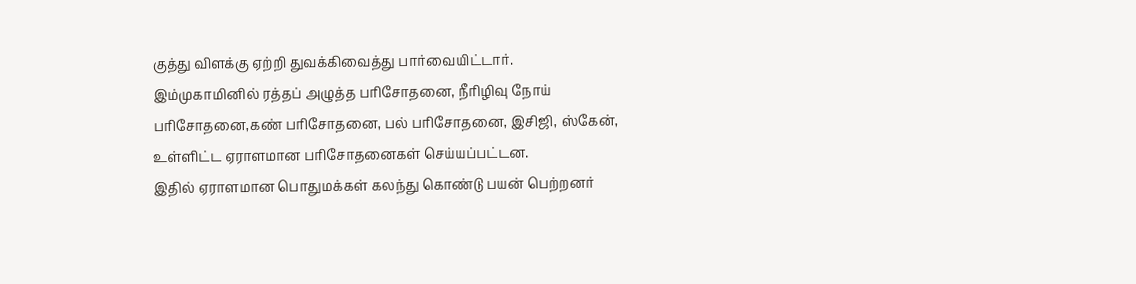குத்து விளக்கு ஏற்றி துவக்கிவைத்து பார்வையிட்டார்.
இம்முகாமினில் ரத்தப் அழுத்த பரிசோதனை, நீரிழிவு நோய் பரிசோதனை,கண் பரிசோதனை, பல் பரிசோதனை, இசிஜி, ஸ்கேன், உள்ளிட்ட ஏராளமான பரிசோதனைகள் செய்யப்பட்டன.
இதில் ஏராளமான பொதுமக்கள் கலந்து கொண்டு பயன் பெற்றனர்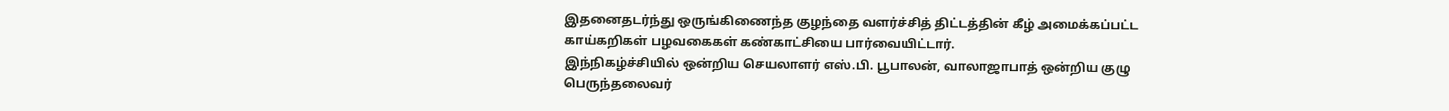இதனைதடர்ந்து ஒருங்கிணைந்த குழந்தை வளர்ச்சித் திட்டத்தின் கீழ் அமைக்கப்பட்ட காய்கறிகள் பழவகைகள் கண்காட்சியை பார்வையிட்டார்.
இந்நிகழ்ச்சியில் ஒன்றிய செயலாளர் எஸ்.பி. பூபாலன், வாலாஜாபாத் ஒன்றிய குழு பெருந்தலைவர்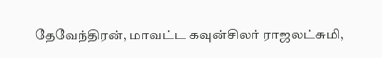தேவேந்திரன், மாவட்ட கவுன்சிலர் ராஜலட்சுமி,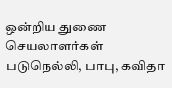ஒன்றிய துணை செயலாளர்கள் படுநெல்லி, பாபு, கவிதா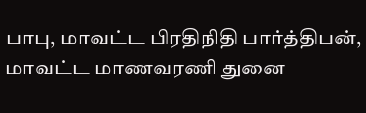பாபு, மாவட்ட பிரதிநிதி பார்த்திபன், மாவட்ட மாணவரணி துனை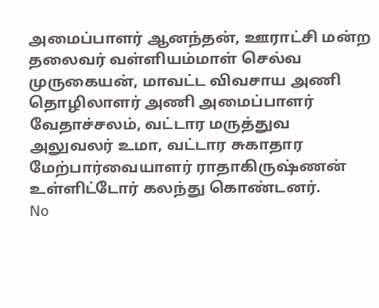அமைப்பாளர் ஆனந்தன், ஊராட்சி மன்ற தலைவர் வள்ளியம்மாள் செல்வ முருகையன், மாவட்ட விவசாய அணி தொழிலாளர் அணி அமைப்பாளர் வேதாச்சலம், வட்டார மருத்துவ அலுவலர் உமா, வட்டார சுகாதார மேற்பார்வையாளர் ராதாகிருஷ்ணன் உள்ளிட்டோர் கலந்து கொண்டனர்.
No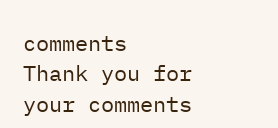comments
Thank you for your comments